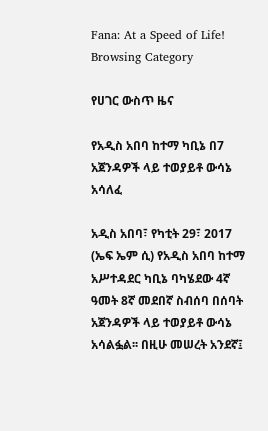Fana: At a Speed of Life!
Browsing Category

የሀገር ውስጥ ዜና

የአዲስ አበባ ከተማ ካቢኔ በ7 አጀንዳዎች ላይ ተወያይቶ ውሳኔ አሳለፈ

አዲስ አበባ፣ የካቲት 29፣ 2017 (ኤፍ ኤም ሲ) የአዲስ አበባ ከተማ አሥተዳደር ካቢኔ ባካሄደው 4ኛ ዓመት 8ኛ መደበኛ ስብሰባ በሰባት አጀንዳዎች ላይ ተወያይቶ ውሳኔ አሳልፏል፡፡ በዚሁ መሠረት አንደኛ፤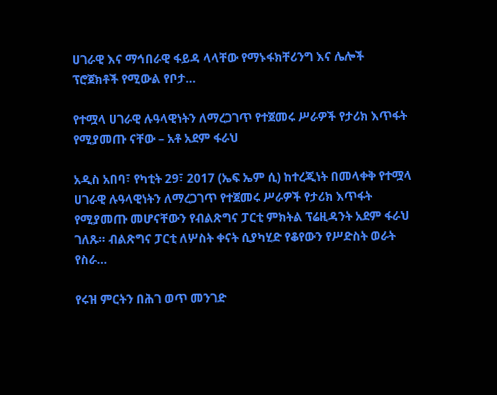ሀገራዊ እና ማኅበራዊ ፋይዳ ላላቸው የማኑፋክቸሪንግ እና ሌሎች ፕሮጀክቶች የሚውል የቦታ…

የተሟላ ሀገራዊ ሉዓላዊነትን ለማረጋገጥ የተጀመሩ ሥራዎች የታሪክ እጥፋት የሚያመጡ ናቸው – አቶ አደም ፋራህ

አዲስ አበባ፣ የካቲት 29፣ 2017 (ኤፍ ኤም ሲ) ከተረጂነት በመላቀቅ የተሟላ ሀገራዊ ሉዓላዊነትን ለማረጋገጥ የተጀመሩ ሥራዎች የታሪክ እጥፋት የሚያመጡ መሆናቸውን የብልጽግና ፓርቲ ምክትል ፕሬዚዳንት አደም ፋራህ ገለጹ። ብልጽግና ፓርቲ ለሦስት ቀናት ሲያካሂድ የቆየውን የሥድስት ወራት የስራ…

የሩዝ ምርትን በሕገ ወጥ መንገድ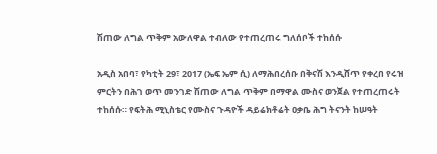ሽጠው ለግል ጥቅም አውለዋል ተብለው የተጠረጠሩ ግለሰቦች ተከሰሱ

አዲስ አበባ፣ የካቲት 29፣ 2017 (ኤፍ ኤም ሲ) ለማሕበረሰቡ በቅናሽ እንዲሸጥ የቀረበ የሩዝ ምርትን በሕገ ወጥ መንገድ ሽጠው ለግል ጥቅም በማዋል ሙስና ወንጀል የተጠረጠሩት ተከሰሱ። የፍትሕ ሚኒስቴር የሙስና ጉዳዮች ዳይሬክቶሬት ዐቃቤ ሕግ ትናንት ከሠዓት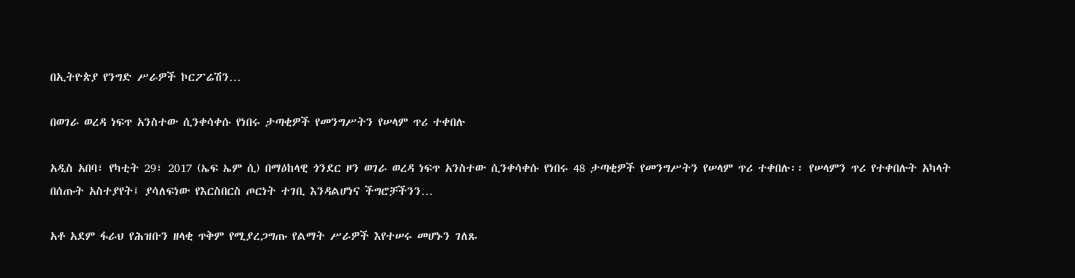በኢትዮጵያ የንግድ ሥራዎች ኮርፖሬሽን…

በወገራ ወረዳ ነፍጥ አንስተው ሲንቀሳቀሱ የነበሩ ታጣቂዎች የመንግሥትን የሠላም ጥሪ ተቀበሉ

አዲስ አበባ፣ የካቲት 29፣ 2017 (ኤፍ ኤም ሲ) በማዕከላዊ ጎንደር ዞን ወገራ ወረዳ ነፍጥ አንስተው ሲንቀሳቀሱ የነበሩ 48 ታጣቂዎች የመንግሥትን የሠላም ጥሪ ተቀበሉ፡፡ የሠላምን ጥሪ የተቀበሉት አካላት በሰጡት አስተያየት፤ ያሳለፍነው የእርስበርስ ጦርነት ተገቢ እንዳልሆነና ችግሮቻችንን…

አቶ አደም ፋራህ የሕዝቡን ዘላቂ ጥቅም የሚያረጋግጡ የልማት ሥራዎች እየተሠሩ መሆኑን ገለጹ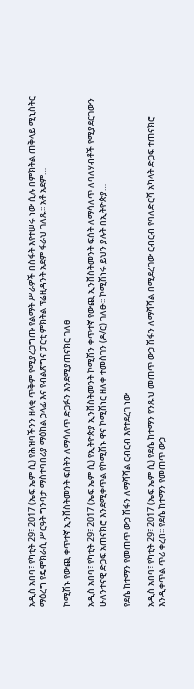አዲስ አበባ፣ የካቲት 29፣ 2017 (ኤፍ ኤም ሲ) የሕዝባችንን ዘላቂ ጥቅም የሚያረጋግጡ የልማት ሥራዎች በስፋት እየተሠሩ ነው ሲሉ በምክትል ጠቅላይ ሚኒስትር ማዕረግ የዴሞክራሲ ሥርዓት ግንባታ ማስተባበሪያ ማዕከል ኃላፊ እና የብልጽግና ፓርቲ ምክትል ፕሬዚዳንት አደም ፋራህ ገለጹ፡፡ አቶ አደም…

ኮሚሽኑ የውጪ ቀጥተኛ ኢንቨስትመንት ፍሰትን ለማሳለጥ ድጋፉን እንደሚያጠናክር ገለፀ

አዲስ አበባ፣ የካቲት 29፣ 2017 (ኤፍ ኤም ሲ) የኢትዮጵያ ኢንቨስትመንት ኮሚሽን ቀጥተኛ የውጪ ኢንቨስትመንት ፍሰት ለማሳለጥ ለባለሃብቶች የሚያደርገውን ሁለንተናዊ ድጋፍ አጠናክሮ እንደሚቀጥል የኮሚሽኑ ዋና ኮሚሽነር ዘለቀ ተመስገን (ዶ/ር) ገለፁ፡፡ ኮሚሽነሩ ይህን ያሉት በኢትዮጵያ…

የደሴ ከተማን የመጠጥ ውኃ ሽፋን ለማሻሻል ርብርብ እየተደረገ ነው

አዲስ አበባ፣ የካቲት 29፣ 2017 (ኤፍ ኤም ሲ) የደሴ ከተማን የንጹህ መጠጥ ውኃ ሽፋን ለማሻሻል በሚደረገው ርብርብ የባለድርሻ አካላት ድጋፍ ተጠናክሮ እንዲቀጥል ጥሪ ቀረበ፡፡ የደሴ ከተማን የመጠጥ ውኃ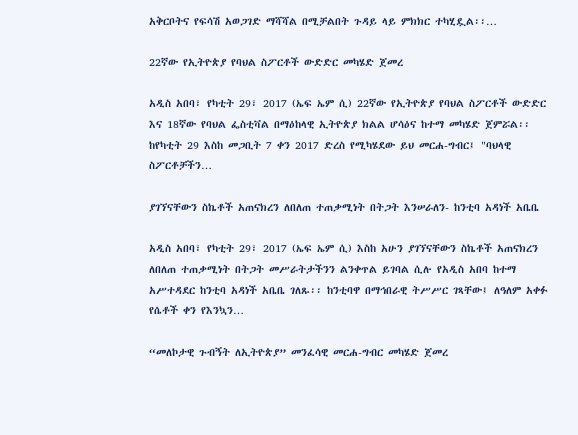አቅርቦትና የፍሳሽ አወጋገድ ማሻሻል በሚቻልበት ጉዳይ ላይ ምክክር ተካሂዷል፡፡…

22ኛው የኢትዮጵያ የባህል ስፖርቶች ውድድር መካሄድ ጀመረ

አዲስ አበባ፣ የካቲት 29፣ 2017 (ኤፍ ኤም ሲ) 22ኛው የኢትዮጵያ የባህል ስፖርቶች ውድድር እና 18ኛው የባህል ፌስቲቫል በማዕከላዊ ኢትዮጵያ ክልል ሆሳዕና ከተማ መካሄድ ጀምሯል፡፡ ከየካቲት 29 እስከ መጋቢት 7 ቀን 2017 ድረስ የሚካሄደው ይህ መርሐ-ግብር፤ "ባህላዊ ስፖርቶቻችን…

ያገኘናቸውን ስኬቶች አጠናክረን ለበለጠ ተጠቃሚነት በትጋት እንሠራለን- ከንቲባ አዳነች አቤቤ

አዲስ አበባ፣ የካቲት 29፣ 2017 (ኤፍ ኤም ሲ) እስከ አሁን ያገኘናቸውን ስኬቶች አጠናክረን ለበለጠ ተጠቃሚነት በትጋት መሥራትታችንን ልንቀጥል ይገባል ሲሉ የአዲስ አበባ ከተማ አሥተዳደር ከንቲባ አዳነች አቤቤ ገለጹ፡፡ ከንቲባዋ በማኅበራዊ ትሥሥር ገጻቸው፤ ለዓለም አቀፉ የሴቶች ቀን የእንኳን…

“መለኮታዊ ጉብኝት ለኢትዮጵያ” መንፈሳዊ መርሐ-ግብር መካሄድ ጀመረ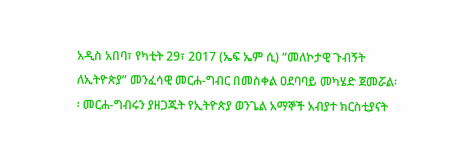አዲስ አበባ፣ የካቲት 29፣ 2017 (ኤፍ ኤም ሲ) “መለኮታዊ ጉብኝት ለኢትዮጵያ” መንፈሳዊ መርሐ-ግብር በመስቀል ዐደባባይ መካሄድ ጀመሯል፡፡ መርሐ-ግብሩን ያዘጋጁት የኢትዮጵያ ወንጌል አማኞች አብያተ ክርስቲያናት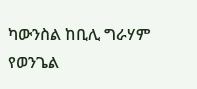ካውንስል ከቢሊ ግራሃም የወንጌል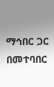ማኅበር ጋር በመተባበር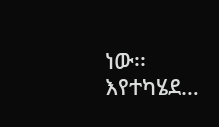ነው፡፡ እየተካሄደ…